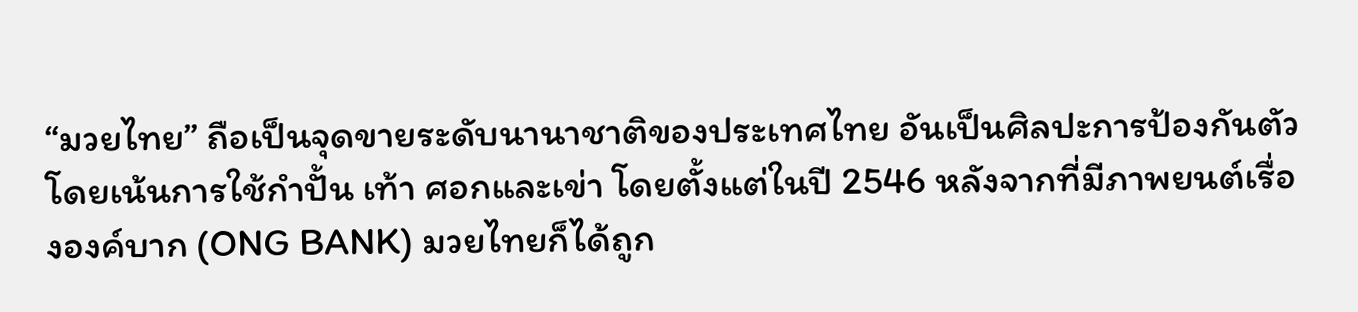“มวยไทย” ถือเป็นจุดขายระดับนานาชาติของประเทศไทย อันเป็นศิลปะการป้องกันตัวโดยเน้นการใช้กำปั้น เท้า ศอกและเข่า โดยตั้งแต่ในปี 2546 หลังจากที่มีภาพยนต์เรื่ององค์บาก (ONG BANK) มวยไทยก็ได้ถูก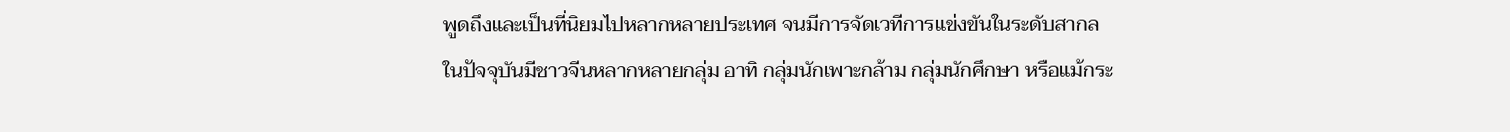พูดถึงและเป็นที่นิยมไปหลากหลายประเทศ จนมีการจัดเวทีการแข่งขันในระดับสากล
ในปัจจุบันมีชาวจีนหลากหลายกลุ่ม อาทิ กลุ่มนักเพาะกล้าม กลุ่มนักศึกษา หรือแม้กระ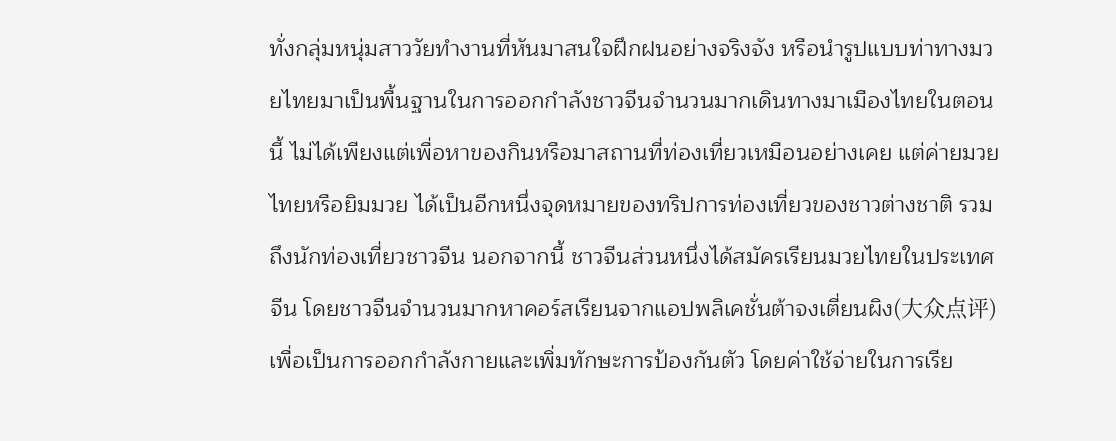ทั่งกลุ่มหนุ่มสาววัยทำงานที่หันมาสนใจฝึกฝนอย่างจริงจัง หรือนำรูปแบบท่าทางมวยไทยมาเป็นพื้นฐานในการออกกำลังชาวจีนจำนวนมากเดินทางมาเมืองไทยในตอนนี้ ไม่ได้เพียงแต่เพื่อหาของกินหรือมาสถานที่ท่องเที่ยวเหมือนอย่างเคย แต่ค่ายมวยไทยหรือยิมมวย ได้เป็นอีกหนึ่งจุดหมายของทริปการท่องเที่ยวของชาวต่างชาติ รวมถึงนักท่องเที่ยวชาวจีน นอกจากนี้ ชาวจีนส่วนหนึ่งได้สมัครเรียนมวยไทยในประเทศจีน โดยชาวจีนจำนวนมากหาคอร์สเรียนจากแอปพลิเคชั่นต้าจงเตี่ยนผิง(大众点评) เพื่อเป็นการออกกำลังกายและเพิ่มทักษะการป้องกันตัว โดยค่าใช้จ่ายในการเรีย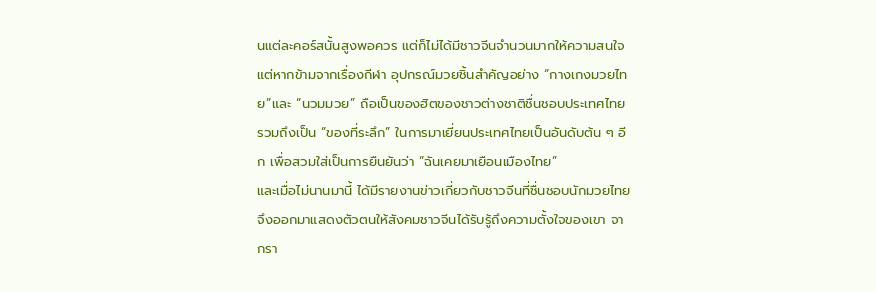นแต่ละคอร์สนั้นสูงพอควร แต่ก็ไม่ได้มีชาวจีนจำนวนมากให้ความสนใจ
แต่หากข้ามจากเรื่องกีฬา อุปกรณ์มวยชิ้นสำคัญอย่าง “กางเกงมวยไทย”และ “นวมมวย” ถือเป็นของฮิตของชาวต่างชาติชื่นชอบประเทศไทย รวมถึงเป็น “ของที่ระลึก” ในการมาเยี่ยนประเทศไทยเป็นอันดับต้น ๆ อีก เพื่อสวมใส่เป็นการยืนยันว่า “ฉันเคยมาเยือนเมืองไทย”
และเมื่อไม่นานมานี้ ได้มีรายงานข่าวเกี่ยวกับชาวจีนที่ชื่นชอบนักมวยไทยจึงออกมาแสดงตัวตนให้สังคมชาวจีนได้รับรู้ถึงความตั้งใจของเขา จากรา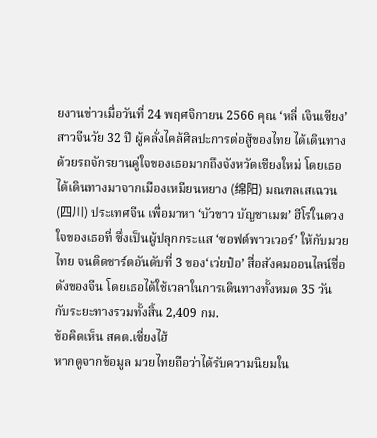ยงานข่าวเมื่อวันที่ 24 พฤศจิกายน 2566 คุณ ‘หลี่ เจินเซียง’ สาวจีนวัย 32 ปี ผู้คลั่งไคล้ศิลปะการต่อสู้ของไทย ได้เดินทางด้วยรถจักรยานคู่ใจของเธอมากถึงจังหวัดเชียงใหม่ โดยเธอได้เดินทางมาจากเมืองเหมียนหยาง (绵阳) มณฑลเสเฉวน(四川) ประเทศจีน เพื่อมาหา ‘บัวขาว บัญชาเมฆ’ ฮีโร่ในดวงใจของเธอที่ ซึ่งเป็นผู้ปลุกกระแส ‘ซอฟต์พาวเวอร์’ ให้กับมวยไทย จนติดชาร์ตอันดับที่ 3 ของ‘เว่ยป๋อ’ สื่อสังคมออนไลน์ชื่อดังของจีน โดยเธอได้ใช้เวลาในการเดินทางทั้งหมด 35 วัน กับระยะทางรวมทั้งสิ้น 2,409 กม.
ข้อคิดเห็น สคต.เซี่ยงไฮ้
หากดูจากข้อมูล มวยไทยถือว่าได้รับความนิยมใน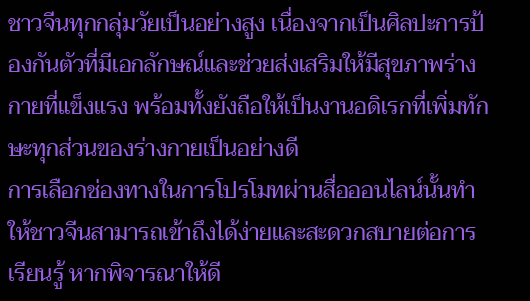ชาวจีนทุกกลุ่มวัยเป็นอย่างสูง เนื่องจากเป็นศิลปะการป้องกันตัวที่มีเอกลักษณ์และช่วยส่งเสริมให้มีสุขภาพร่างกายที่แข็งแรง พร้อมทั้งยังถือให้เป็นงานอดิเรกที่เพิ่มทักษะทุกส่วนของร่างกายเป็นอย่างดี
การเลือกช่องทางในการโปรโมทผ่านสื่อออนไลน์นั้นทำให้ชาวจีนสามารถเข้าถึงได้ง่ายและสะดวกสบายต่อการเรียนรู้ หากพิจารณาให้ดี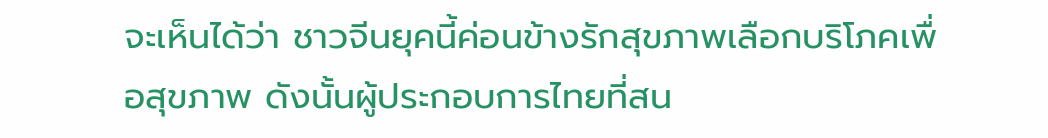จะเห็นได้ว่า ชาวจีนยุคนี้ค่อนข้างรักสุขภาพเลือกบริโภคเพื่อสุขภาพ ดังนั้นผู้ประกอบการไทยที่สน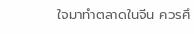ใจมาทำตลาดในจีน ควรศึ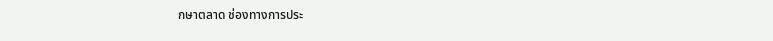กษาตลาด ช่องทางการประ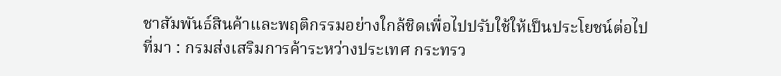ชาสัมพันธ์สินค้าและพฤติกรรมอย่างใกล้ชิดเพื่อไปปรับใช้ให้เป็นประโยชน์ต่อไป
ที่มา : กรมส่งเสริมการค้าระหว่างประเทศ กระทรว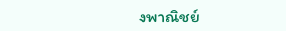งพาณิชย์